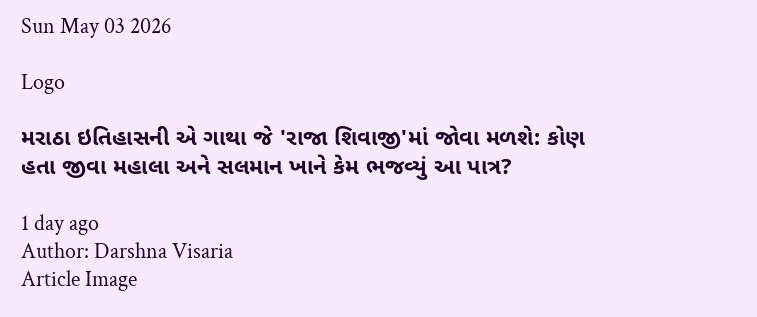Sun May 03 2026

Logo

મરાઠા ઇતિહાસની એ ગાથા જે 'રાજા શિવાજી'માં જોવા મળશે: કોણ હતા જીવા મહાલા અને સલમાન ખાને કેમ ભજવ્યું આ પાત્ર?

1 day ago
Author: Darshna Visaria
Article Image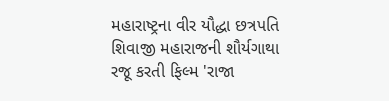મહારાષ્ટ્રના વીર યૌદ્ધા છત્રપતિ શિવાજી મહારાજની શૌર્યગાથા રજૂ કરતી ફિલ્મ 'રાજા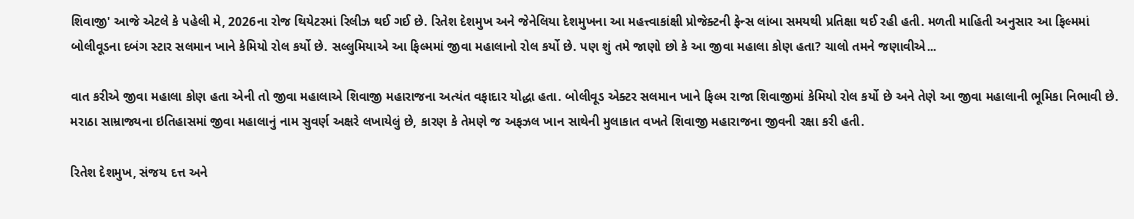શિવાજી' આજે એટલે કે પહેલી મે, 2026ના રોજ થિયેટરમાં રિલીઝ થઈ ગઈ છે. રિતેશ દેશમુખ અને જેનેલિયા દેશમુખના આ મહત્ત્વાકાંક્ષી પ્રોજેક્ટની ફેન્સ લાંબા સમયથી પ્રતિક્ષા થઈ રહી હતી. મળતી માહિતી અનુસાર આ ફિલ્મમાં બોલીવૂડના દબંગ સ્ટાર સલમાન ખાને કેમિયો રોલ કર્યો છે. સલ્લુમિયાએ આ ફિલ્મમાં જીવા મહાલાનો રોલ કર્યો છે. પણ શું તમે જાણો છો કે આ જીવા મહાલા કોણ હતા? ચાલો તમને જણાવીએ...

વાત કરીએ જીવા મહાલા કોણ હતા એની તો જીવા મહાલાએ શિવાજી મહારાજના અત્યંત વફાદાર યોદ્ધા હતા. બોલીવૂડ એક્ટર સલમાન ખાને ફિલ્મ રાજા શિવાજીમાં કેમિયો રોલ કર્યો છે અને તેણે આ જીવા મહાલાની ભૂમિકા નિભાવી છે. મરાઠા સામ્રાજ્યના ઇતિહાસમાં જીવા મહાલાનું નામ સુવર્ણ અક્ષરે લખાયેલું છે, કારણ કે તેમણે જ અફઝલ ખાન સાથેની મુલાકાત વખતે શિવાજી મહારાજના જીવની રક્ષા કરી હતી.

રિતેશ દેશમુખ, સંજય દત્ત અને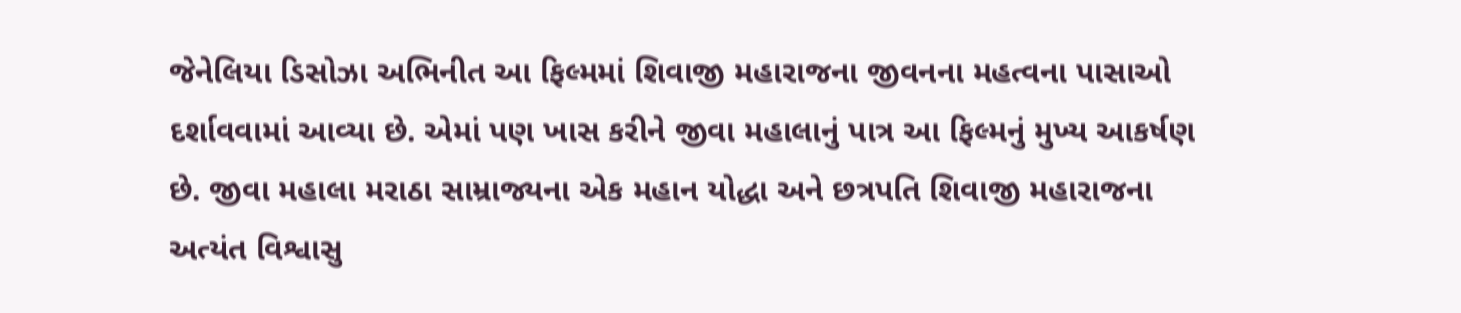જેનેલિયા ડિસોઝા અભિનીત આ ફિલ્મમાં શિવાજી મહારાજના જીવનના મહત્વના પાસાઓ દર્શાવવામાં આવ્યા છે. એમાં પણ ખાસ કરીને જીવા મહાલાનું પાત્ર આ ફિલ્મનું મુખ્ય આકર્ષણ છે. જીવા મહાલા મરાઠા સામ્રાજ્યના એક મહાન યોદ્ધા અને છત્રપતિ શિવાજી મહારાજના અત્યંત વિશ્વાસુ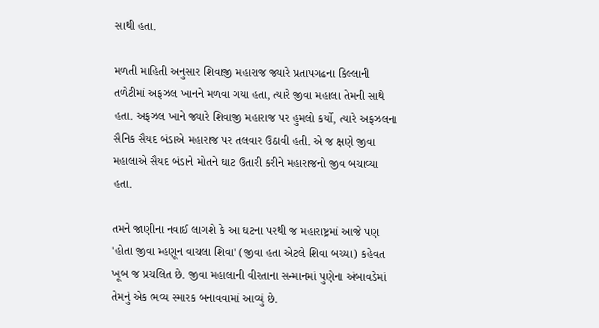સાથી હતા.

મળતી માહિતી અનુસાર શિવાજી મહારાજ જ્યારે પ્રતાપગઢના કિલ્લાની તળેટીમાં અફઝલ ખાનને મળવા ગયા હતા, ત્યારે જીવા મહાલા તેમની સાથે હતા. અફઝલ ખાને જ્યારે શિવાજી મહારાજ પર હુમલો કર્યો, ત્યારે અફઝલના સૈનિક સૈયદ બંડાએ મહારાજ પર તલવાર ઉઠાવી હતી. એ જ ક્ષણે જીવા મહાલાએ સૈયદ બંડાને મોતને ઘાટ ઉતારી કરીને મહારાજનો જીવ બચાવ્યા હતા.

તમને જાણીના નવાઈ લાગશે કે આ ઘટના પરથી જ મહારાષ્ટ્રમાં આજે પણ 'હોતા જીવા મ્હણૂન વાચલા શિવા' (જીવા હતા એટલે શિવા બચ્યા) કહેવત ખૂબ જ પ્રચલિત છે. જીવા મહાલાની વીરતાના સન્માનમાં પુણેના અંબાવડેમાં તેમનું એક ભવ્ય સ્મારક બનાવવામાં આવ્યું છે.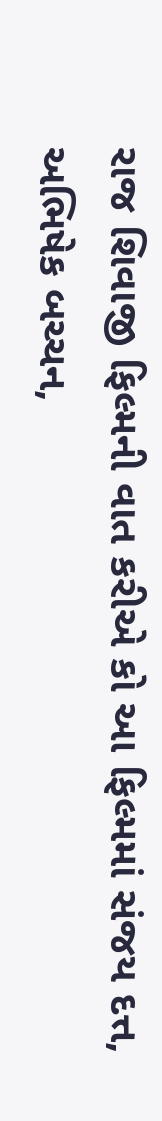રાજ શિવાજી ફિલ્મની વાત કરીએ કો આ ફિલ્મમાં સંજય દત્ત, અભિષેક બચ્ચન,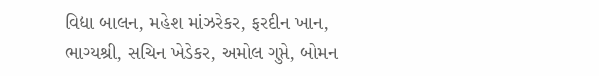વિદ્યા બાલન, મહેશ માંઝરેકર, ફરદીન ખાન, ભાગ્યશ્રી, સચિન ખેડેકર, અમોલ ગુપ્તે, બોમન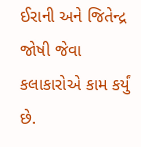ઈરાની અને જિતેન્દ્ર જોષી જેવા કલાકારોએ કામ કર્યું છે.